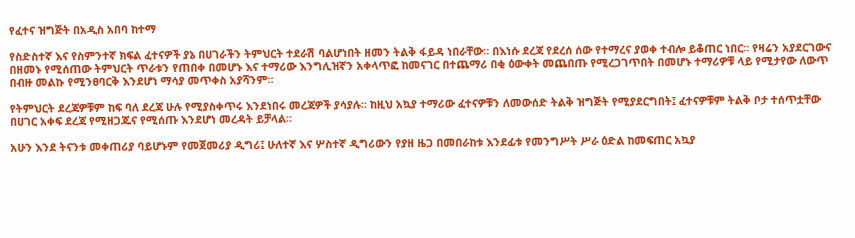የፈተና ዝግጅት በአዲስ አበባ ከተማ

የስድስተኛ እና የስምንተኛ ክፍል ፈተናዎች ያኔ በሀገራችን ትምህርት ተደራሽ ባልሆነበት ዘመን ትልቅ ፋይዳ ነበራቸው። በእነሱ ደረጃ የደረሰ ሰው የተማረና ያወቀ ተብሎ ይቆጠር ነበር። የዛሬን አያደርገውና በዘመኑ የሚሰጠው ትምህርት ጥራቱን የጠበቀ በመሆኑ እና ተማሪው እንግሊዝኛን አቀላጥፎ ከመናገር በተጨማሪ በቂ ዕውቀት መጨበጡ የሚረጋገጥበት በመሆኑ ተማሪዎቹ ላይ የሚታየው ለውጥ በብዙ መልኩ የሚንፀባርቅ እንደሆነ ማሳያ መጥቀስ አያሻንም።

የትምህርት ደረጃዎቹም ከፍ ባለ ደረጃ ሁሉ የሚያስቀጥሩ እንደነበሩ መረጃዎች ያሳያሉ። ከዚህ አኳያ ተማሪው ፈተናዎቹን ለመውሰድ ትልቅ ዝግጅት የሚያደርግበት፤ ፈተናዎቹም ትልቅ ቦታ ተሰጥቷቸው በሀገር አቀፍ ደረጃ የሚዘጋጁና የሚሰጡ እንደሆነ መረዳት ይቻላል።

አሁን እንደ ትናንቱ መቀጠሪያ ባይሆኑም የመጀመሪያ ዲግሪ፤ ሁለተኛ እና ሦስተኛ ዲግሪውን የያዘ ዜጋ በመበራከቱ እንደፊቱ የመንግሥት ሥራ ዕድል ከመፍጠር አኳያ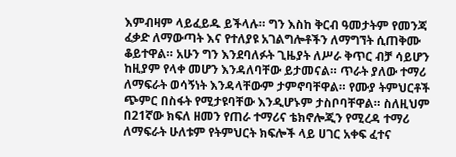እምብዛም ላይፈይዱ ይችላሉ። ግን እስከ ቅርብ ዓመታትም የመንጃ ፈቃድ ለማውጣት እና የተለያዩ አገልግሎቶችን ለማግኘት ሲጠቅሙ ቆይተዋል። አሁን ግን እንደባለፉት ጊዜያት ለሥራ ቅጥር ብቻ ሳይሆን ከዚያም የላቀ መሆን እንዳለባቸው ይታመናል። ጥራት ያለው ተማሪ ለማፍራት ወሳኝነት እንዳላቸውም ታምኖባቸዋል። የሙያ ትምህርቶች ጭምር በስፋት የሚታዩባቸው እንዲሆኑም ታስቦባቸዋል። ስለዚህም በ21ኛው ክፍለ ዘመን የጠራ ተማሪና ቴክኖሎጂን የሚረዳ ተማሪ ለማፍራት ሁለቱም የትምህርት ክፍሎች ላይ ሀገር አቀፍ ፈተና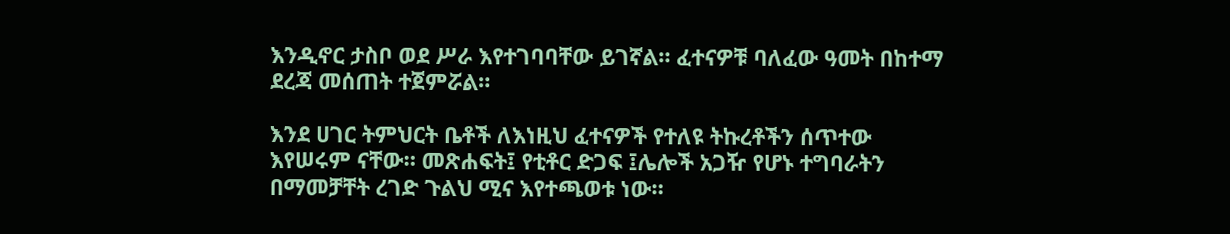እንዲኖር ታስቦ ወደ ሥራ እየተገባባቸው ይገኛል። ፈተናዎቹ ባለፈው ዓመት በከተማ ደረጃ መሰጠት ተጀምሯል።

እንደ ሀገር ትምህርት ቤቶች ለእነዚህ ፈተናዎች የተለዩ ትኩረቶችን ሰጥተው እየሠሩም ናቸው። መጽሐፍት፤ የቲቶር ድጋፍ ፤ሌሎች አጋዥ የሆኑ ተግባራትን በማመቻቸት ረገድ ጉልህ ሚና እየተጫወቱ ነው።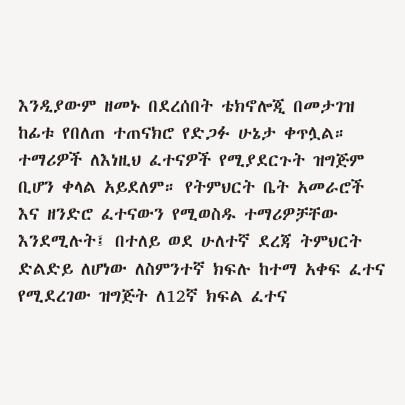እንዲያውም ዘመኑ በደረሰበት ቴክኖሎጂ በመታገዝ ከፊቱ የበለጠ ተጠናክሮ የድጋፉ ሁኔታ ቀጥሏል። ተማሪዎች ለእነዚህ ፈተናዎች የሚያደርጉት ዝግጅም ቢሆን ቀላል አይደለም። የትምህርት ቤት አመራሮች እና ዘንድሮ ፈተናውን የሚወስዱ ተማሪዎቻቸው እንደሚሉት፤ በተለይ ወደ ሁለተኛ ደረጃ ትምህርት ድልድይ ለሆነው ለስምንተኛ ክፍሉ ከተማ አቀፍ ፈተና የሚደረገው ዝግጅት ለ12ኛ ክፍል ፈተና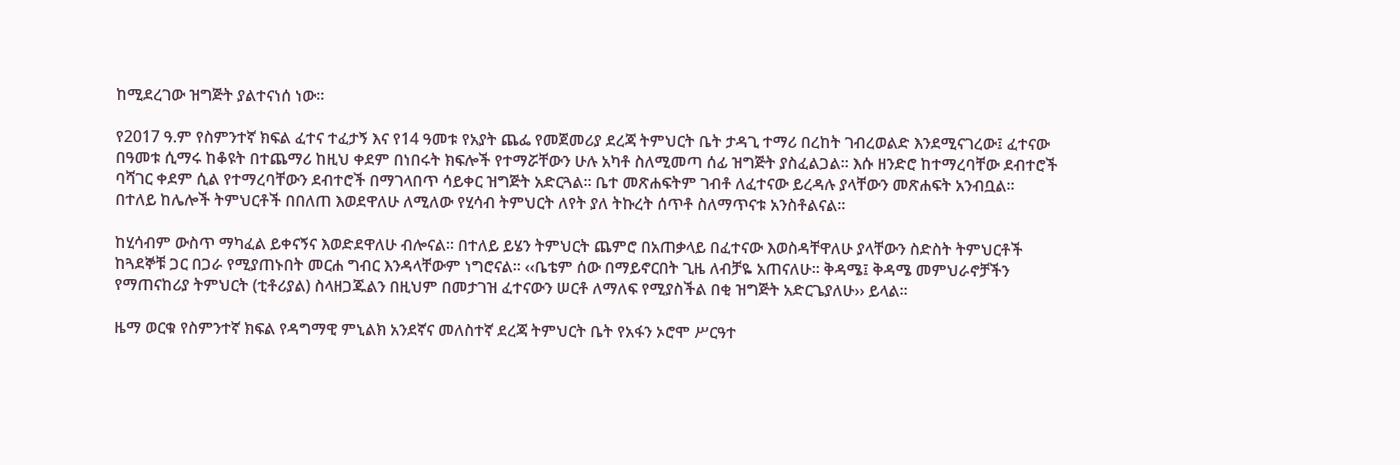ከሚደረገው ዝግጅት ያልተናነሰ ነው።

የ2017 ዓ.ም የስምንተኛ ክፍል ፈተና ተፈታኝ እና የ14 ዓመቱ የአያት ጨፌ የመጀመሪያ ደረጃ ትምህርት ቤት ታዳጊ ተማሪ በረከት ገብረወልድ እንደሚናገረው፤ ፈተናው በዓመቱ ሲማሩ ከቆዩት በተጨማሪ ከዚህ ቀደም በነበሩት ክፍሎች የተማሯቸውን ሁሉ አካቶ ስለሚመጣ ሰፊ ዝግጅት ያስፈልጋል። እሱ ዘንድሮ ከተማረባቸው ደብተሮች ባሻገር ቀደም ሲል የተማረባቸውን ደብተሮች በማገላበጥ ሳይቀር ዝግጅት አድርጓል። ቤተ መጽሐፍትም ገብቶ ለፈተናው ይረዳሉ ያላቸውን መጽሐፍት አንብቧል። በተለይ ከሌሎች ትምህርቶች በበለጠ እወደዋለሁ ለሚለው የሂሳብ ትምህርት ለየት ያለ ትኩረት ሰጥቶ ስለማጥናቱ አንስቶልናል፡፡

ከሂሳብም ውስጥ ማካፈል ይቀናኝና እወድደዋለሁ ብሎናል። በተለይ ይሄን ትምህርት ጨምሮ በአጠቃላይ በፈተናው እወስዳቸዋለሁ ያላቸውን ስድስት ትምህርቶች ከጓደኞቹ ጋር በጋራ የሚያጠኑበት መርሐ ግብር እንዳላቸውም ነግሮናል። ‹‹ቤቴም ሰው በማይኖርበት ጊዜ ለብቻዬ አጠናለሁ። ቅዳሜ፤ ቅዳሜ መምህራኖቻችን የማጠናከሪያ ትምህርት (ቲቶሪያል) ስላዘጋጁልን በዚህም በመታገዝ ፈተናውን ሠርቶ ለማለፍ የሚያስችል በቂ ዝግጅት አድርጌያለሁ›› ይላል።

ዜማ ወርቁ የስምንተኛ ክፍል የዳግማዊ ምኒልክ አንደኛና መለስተኛ ደረጃ ትምህርት ቤት የአፋን ኦሮሞ ሥርዓተ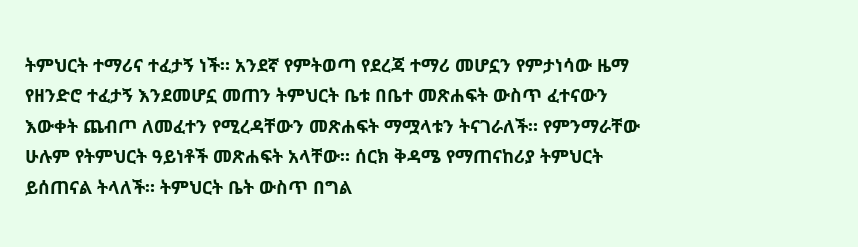ትምህርት ተማሪና ተፈታኝ ነች። አንደኛ የምትወጣ የደረጃ ተማሪ መሆኗን የምታነሳው ዜማ የዘንድሮ ተፈታኝ እንደመሆኗ መጠን ትምህርት ቤቱ በቤተ መጽሐፍት ውስጥ ፈተናውን እውቀት ጨብጦ ለመፈተን የሚረዳቸውን መጽሐፍት ማሟላቱን ትናገራለች። የምንማራቸው ሁሉም የትምህርት ዓይነቶች መጽሐፍት አላቸው። ሰርክ ቅዳሜ የማጠናከሪያ ትምህርት ይሰጠናል ትላለች። ትምህርት ቤት ውስጥ በግል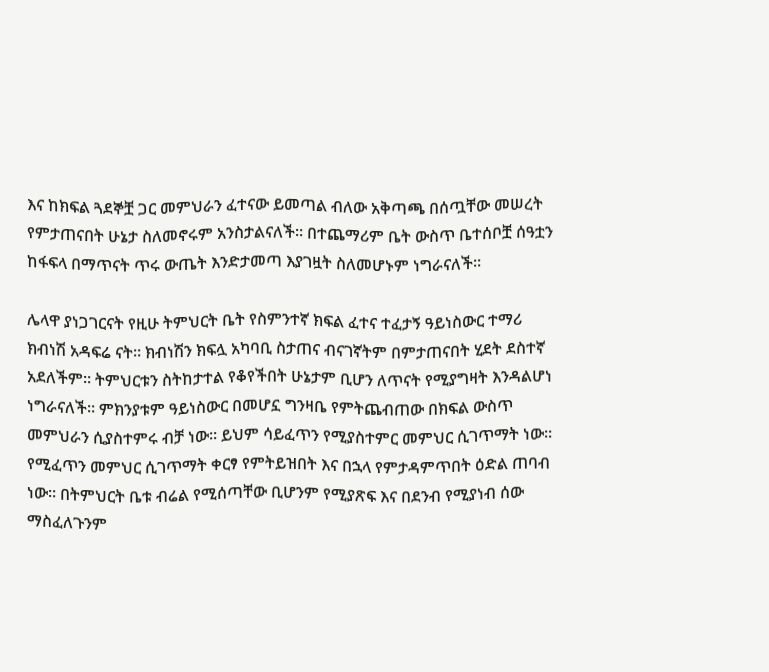እና ከክፍል ጓደኞቿ ጋር መምህራን ፈተናው ይመጣል ብለው አቅጣጫ በሰጧቸው መሠረት የምታጠናበት ሁኔታ ስለመኖሩም አንስታልናለች። በተጨማሪም ቤት ውስጥ ቤተሰቦቿ ሰዓቷን ከፋፍላ በማጥናት ጥሩ ውጤት እንድታመጣ እያገዟት ስለመሆኑም ነግራናለች።

ሌላዋ ያነጋገርናት የዚሁ ትምህርት ቤት የስምንተኛ ክፍል ፈተና ተፈታኝ ዓይነስውር ተማሪ ክብነሽ አዳፍሬ ናት። ክብነሽን ክፍሏ አካባቢ ስታጠና ብናገኛትም በምታጠናበት ሂደት ደስተኛ አደለችም። ትምህርቱን ስትከታተል የቆየችበት ሁኔታም ቢሆን ለጥናት የሚያግዛት እንዳልሆነ ነግራናለች። ምክንያቱም ዓይነስውር በመሆኗ ግንዛቤ የምትጨብጠው በክፍል ውስጥ መምህራን ሲያስተምሩ ብቻ ነው። ይህም ሳይፈጥን የሚያስተምር መምህር ሲገጥማት ነው። የሚፈጥን መምህር ሲገጥማት ቀርፃ የምትይዝበት እና በኋላ የምታዳምጥበት ዕድል ጠባብ ነው። በትምህርት ቤቱ ብሬል የሚሰጣቸው ቢሆንም የሚያጽፍ እና በደንብ የሚያነብ ሰው ማስፈለጉንም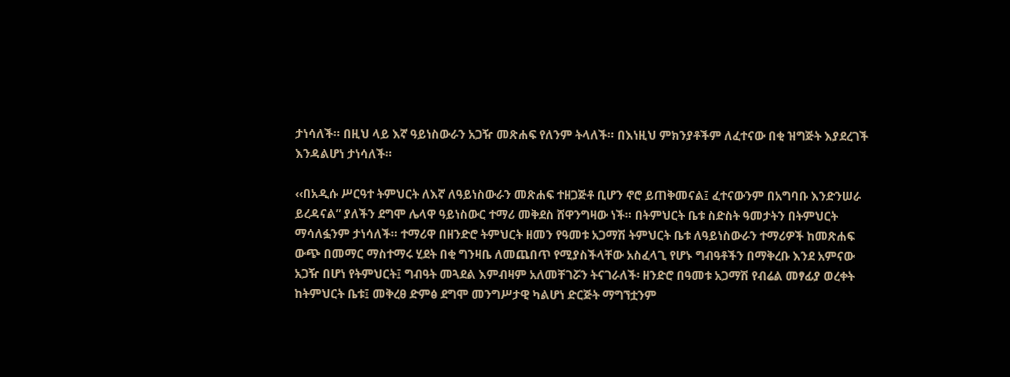ታነሳለች። በዚህ ላይ እኛ ዓይነስውራን አጋዥ መጽሐፍ የለንም ትላለች። በእነዚህ ምክንያቶችም ለፈተናው በቂ ዝግጅት እያደረገች እንዳልሆነ ታነሳለች።

‹‹በአዲሱ ሥርዓተ ትምህርት ለእኛ ለዓይነስውራን መጽሐፍ ተዘጋጅቶ ቢሆን ኖሮ ይጠቅመናል፤ ፈተናውንም በአግባቡ እንድንሠራ ይረዳናል” ያለችን ደግሞ ሌላዋ ዓይነስውር ተማሪ መቅደስ ሸዋንግዛው ነች። በትምህርት ቤቱ ስድስት ዓመታትን በትምህርት ማሳለፏንም ታነሳለች። ተማሪዋ በዘንድሮ ትምህርት ዘመን የዓመቱ አጋማሽ ትምህርት ቤቱ ለዓይነስውራን ተማሪዎች ከመጽሐፍ ውጭ በመማር ማስተማሩ ሂደት በቂ ግንዛቤ ለመጨበጥ የሚያስችላቸው አስፈላጊ የሆኑ ግብዓቶችን በማቅረቡ እንደ አምናው አጋዥ በሆነ የትምህርት፤ ግብዓት መጓደል እምብዛም አለመቸገሯን ትናገራለች፡ ዘንድሮ በዓመቱ አጋማሽ የብሬል መፃፊያ ወረቀት ከትምህርት ቤቱ፤ መቅረፀ ድምፅ ደግሞ መንግሥታዊ ካልሆነ ድርጅት ማግኘቷንም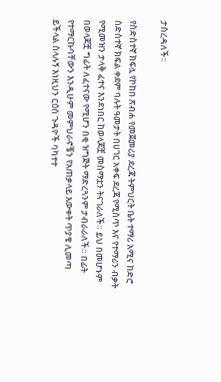ታስረዳለች፡፡

የስድስተኛ ክፍሏ የኮከበ ጽብሐ የመጀመሪያ ደረጃ ትምህርት ቤት ተማሪ አሚና ከድሮ ስድስተኛ ክፍል ቀደም ባሉት ዓመታት በሀገር አቀፍ ደረጃ የሚሰጥ እና የተማሪን ብቃት የሚመዝን ታላቅ ፈተና እንደነበር ከወላጆቿ መስማቷን ትናገራለች። ይህ በመሆኑም በወላጆቿ ግፊት ለፈተናው የሚሆን በቂ ዝግጅት ማድረጓንም ታብራራለች። በፊት የተማርኩባቸውን እንዲሁም መምህራኖቼን የአጠቃላይ እውቀት ጥያቄ ሊመጣ ይችላል ስላሉኝ እነዚህን ርዕሰ ጉዳዮች ባካተተ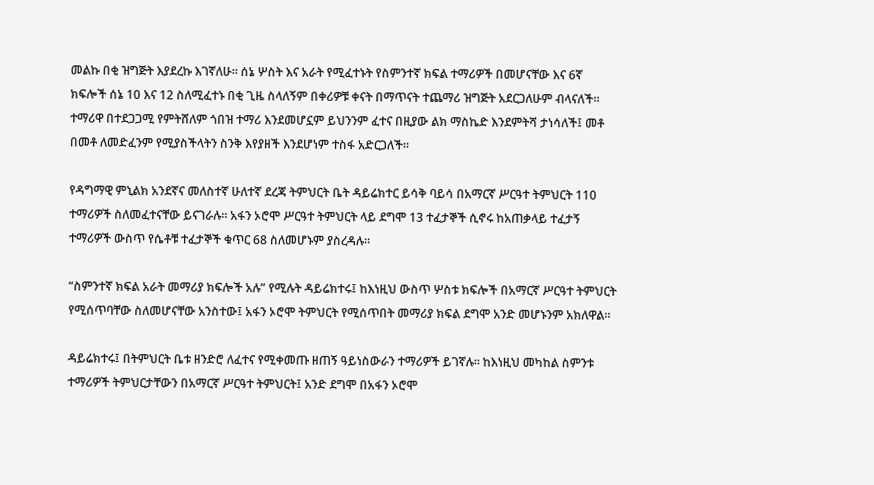መልኩ በቂ ዝግጅት እያደረኩ እገኛለሁ። ሰኔ ሦስት እና አራት የሚፈተኑት የስምንተኛ ክፍል ተማሪዎች በመሆናቸው እና 6ኛ ክፍሎች ሰኔ 10 እና 12 ስለሚፈተኑ በቂ ጊዜ ስላለኝም በቀሪዎቹ ቀናት በማጥናት ተጨማሪ ዝግጅት አደርጋለሁም ብላናለች። ተማሪዋ በተደጋጋሚ የምትሸለም ጎበዝ ተማሪ እንደመሆኗም ይህንንም ፈተና በዚያው ልክ ማስኬድ እንደምትሻ ታነሳለች፤ መቶ በመቶ ለመድፈንም የሚያስችላትን ስንቅ እየያዘች እንደሆነም ተስፋ አድርጋለች።

የዳግማዊ ምኒልክ አንደኛና መለስተኛ ሁለተኛ ደረጃ ትምህርት ቤት ዳይሬክተር ይሳቅ ባይሳ በአማርኛ ሥርዓተ ትምህርት 110 ተማሪዎች ስለመፈተናቸው ይናገራሉ። አፋን ኦሮሞ ሥርዓተ ትምህርት ላይ ደግሞ 13 ተፈታኞች ሲኖሩ ከአጠቃላይ ተፈታኝ ተማሪዎች ውስጥ የሴቶቹ ተፈታኞች ቁጥር 68 ስለመሆኑም ያስረዳሉ።

“ስምንተኛ ክፍል አራት መማሪያ ክፍሎች አሉ” የሚሉት ዳይሬክተሩ፤ ከእነዚህ ውስጥ ሦስቱ ክፍሎች በአማርኛ ሥርዓተ ትምህርት የሚሰጥባቸው ስለመሆናቸው አንስተው፤ አፋን ኦሮሞ ትምህርት የሚሰጥበት መማሪያ ክፍል ደግሞ አንድ መሆኑንም አክለዋል።

ዳይሬክተሩ፤ በትምህርት ቤቱ ዘንድሮ ለፈተና የሚቀመጡ ዘጠኝ ዓይነስውራን ተማሪዎች ይገኛሉ። ከእነዚህ መካከል ስምንቱ ተማሪዎች ትምህርታቸውን በአማርኛ ሥርዓተ ትምህርት፤ አንድ ደግሞ በአፋን ኦሮሞ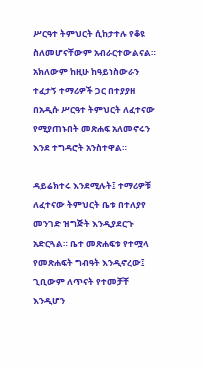ሥርዓተ ትምህርት ሲከታተሉ የቆዩ ስለመሆናቸውም አብራርተውልናል። አክለውም ከዚሁ ከዓይነስውራን ተፈታኝ ተማሪዎች ጋር በተያያዘ በአዲሱ ሥርዓተ ትምህርት ለፈተናው የሚያጠኑበት መጽሐፍ አለመኖሩን እንደ ተግዳሮት አንስተዋል።

ዳይሬክተሩ እንደሚሉት፤ ተማሪዎቹ ለፈተናው ትምህርት ቤቱ በተለያየ መንገድ ዝግጅት እንዲያደርጉ አድርጓል። ቤተ መጽሐፍቱ የተሟላ የመጽሐፍት ግብዓት እንዲኖረው፤ ጊቢውም ለጥናት የተመቻቸ እንዲሆን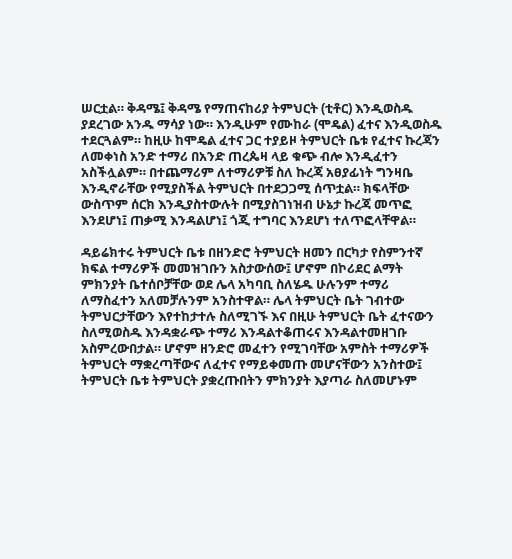ሠርቷል። ቅዳሜ፤ ቅዳሜ የማጠናከሪያ ትምህርት (ቲቶር) እንዲወስዱ ያደረገው አንዱ ማሳያ ነው። እንዲሁም የሙከራ (ሞዴል) ፈተና እንዲወስዱ ተደርጓልም። ከዚሁ ከሞዴል ፈተና ጋር ተያይዞ ትምህርት ቤቱ የፈተና ኩረጃን ለመቀነስ አንድ ተማሪ በአንድ ጠረጴዛ ላይ ቁጭ ብሎ እንዲፈተን አስችሏልም። በተጨማሪም ለተማሪዎቹ ስለ ኩረጃ አፀያፊነት ግንዛቤ እንዲኖራቸው የሚያስችል ትምህርት በተደጋጋሚ ሰጥቷል። ክፍላቸው ውስጥም ሰርክ እንዲያስተውሉት በሚያስገነዝብ ሁኔታ ኩረጃ መጥፎ እንደሆነ፤ ጠቃሚ እንዳልሆነ፤ ጎጂ ተግባር እንደሆነ ተለጥፎላቸዋል።

ዳይሬክተሩ ትምህርት ቤቱ በዘንድሮ ትምህርት ዘመን በርካታ የስምንተኛ ክፍል ተማሪዎች መመዝገቡን አስታውሰው፤ ሆኖም በኮሪደር ልማት ምክንያት ቤተሰቦቻቸው ወደ ሌላ አካባቢ ስለሄዱ ሁሉንም ተማሪ ለማስፈተን አለመቻሉንም አንስተዋል። ሌላ ትምህርት ቤት ገብተው ትምህርታቸውን እየተከታተሉ ስለሚገኙ እና በዚሁ ትምህርት ቤት ፈተናውን ስለሚወስዱ እንዳቋራጭ ተማሪ እንዳልተቆጠሩና እንዳልተመዘገቡ አስምረውበታል። ሆኖም ዘንድሮ መፈተን የሚገባቸው አምስት ተማሪዎች ትምህርት ማቋረጣቸውና ለፈተና የማይቀመጡ መሆናቸውን አንስተው፤ ትምህርት ቤቱ ትምህርት ያቋረጡበትን ምክንያት እያጣራ ስለመሆኑም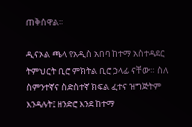ጠቅሰዋል፡፡

ዲናኦል ጫላ የአዲስ አበባ ከተማ አስተዳደር ትምህርት ቢሮ ምክትል ቢሮ ኃላፊ ናቸው። ስለ ስምንተኛና ስድስተኛ ክፍል ፈተና ዝግጅትም እንዳሉት፤ ዘንድሮ እንደ ከተማ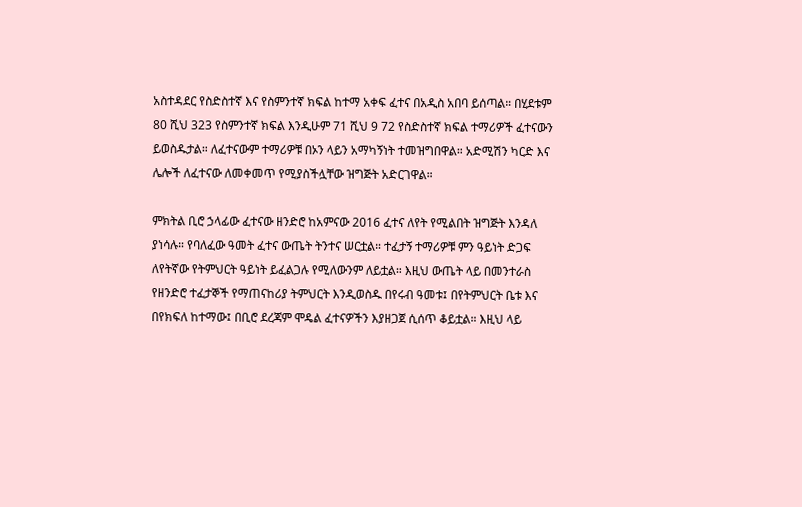አስተዳደር የስድስተኛ እና የስምንተኛ ክፍል ከተማ አቀፍ ፈተና በአዲስ አበባ ይሰጣል። በሂደቱም 80 ሺህ 323 የስምንተኛ ክፍል እንዲሁም 71 ሺህ 9 72 የስድስተኛ ክፍል ተማሪዎች ፈተናውን ይወስዱታል። ለፈተናውም ተማሪዎቹ በኦን ላይን አማካኝነት ተመዝግበዋል። አድሚሽን ካርድ እና ሌሎች ለፈተናው ለመቀመጥ የሚያስችሏቸው ዝግጅት አድርገዋል።

ምክትል ቢሮ ኃላፊው ፈተናው ዘንድሮ ከአምናው 2016 ፈተና ለየት የሚልበት ዝግጅት እንዳለ ያነሳሉ። የባለፈው ዓመት ፈተና ውጤት ትንተና ሠርቷል። ተፈታኝ ተማሪዎቹ ምን ዓይነት ድጋፍ ለየትኛው የትምህርት ዓይነት ይፈልጋሉ የሚለውንም ለይቷል። እዚህ ውጤት ላይ በመንተራስ የዘንድሮ ተፈታኞች የማጠናከሪያ ትምህርት እንዲወስዱ በየሩብ ዓመቱ፤ በየትምህርት ቤቱ እና በየክፍለ ከተማው፤ በቢሮ ደረጃም ሞዴል ፈተናዎችን እያዘጋጀ ሲሰጥ ቆይቷል። እዚህ ላይ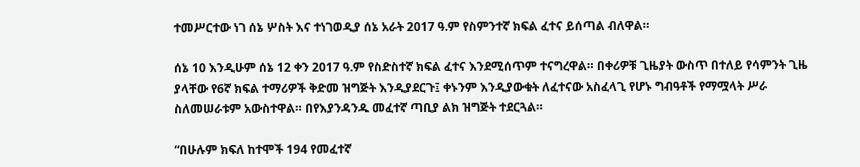ተመሥርተው ነገ ሰኔ ሦስት እና ተነገወዲያ ሰኔ አራት 2017 ዓ.ም የስምንተኛ ክፍል ፈተና ይሰጣል ብለዋል።

ሰኔ 10 እንዲሁም ሰኔ 12 ቀን 2017 ዓ.ም የስድስተኛ ክፍል ፈተና እንደሚሰጥም ተናግረዋል። በቀሪዎቹ ጊዜያት ውስጥ በተለይ የሳምንት ጊዜ ያላቸው የ6ኛ ክፍል ተማሪዎች ቅድመ ዝግጅት እንዲያደርጉ፤ ቀኑንም እንዲያውቁት ለፈተናው አስፈላጊ የሆኑ ግብዓቶች የማሟላት ሥራ ስለመሠራቱም አውስተዋል። በየእያንዳንዱ መፈተኛ ጣቢያ ልክ ዝግጅት ተደርጓል።

“በሁሉም ክፍለ ከተሞች 194 የመፈተኛ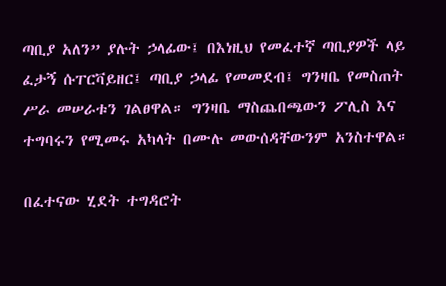ጣቢያ አለን” ያሉት ኃላፊው፤ በእነዚህ የመፈተኛ ጣቢያዎች ላይ ፈታኝ ሱፐርቫይዘር፤ ጣቢያ ኃላፊ የመመደብ፤ ግንዛቤ የመስጠት ሥራ መሠራቱን ገልፀዋል። ግንዛቤ ማስጨበጫውን ፖሊስ እና ተግባሩን የሚመሩ አካላት በሙሉ መውሰዳቸውንም አንስተዋል።

በፈተናው ሂደት ተግዳሮት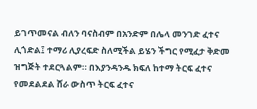ይገጥመናል ብለን ባናስብም በአንድም በሌላ መንገድ ፈተና ሊጎድል፤ ተማሪ ሊያረፍድ ስለሚችል ይሄን ችግር የሚፈታ ቅድመ ዝግጅት ተደርጓልም። በእያንዳንዱ ክፍለ ከተማ ትርፍ ፈተና የመደልደል ሸራ ውስጥ ትርፍ ፈተና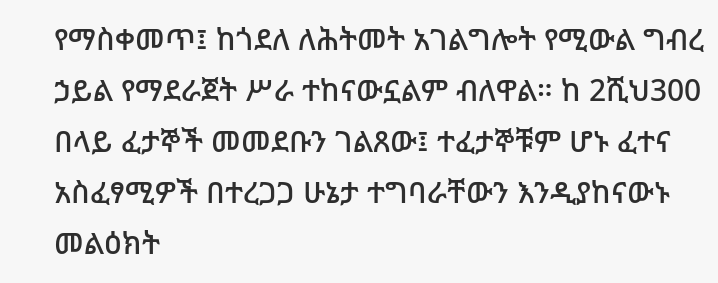የማስቀመጥ፤ ከጎደለ ለሕትመት አገልግሎት የሚውል ግብረ ኃይል የማደራጀት ሥራ ተከናውኗልም ብለዋል። ከ 2ሺህ300 በላይ ፈታኞች መመደቡን ገልጸው፤ ተፈታኞቹም ሆኑ ፈተና አስፈፃሚዎች በተረጋጋ ሁኔታ ተግባራቸውን እንዲያከናውኑ መልዕክት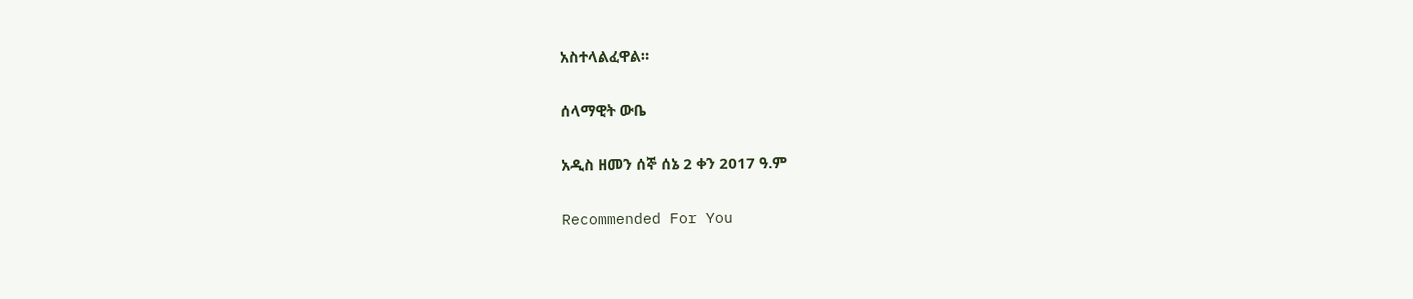አስተላልፈዋል።

ሰላማዊት ውቤ

አዲስ ዘመን ሰኞ ሰኔ 2 ቀን 2017 ዓ.ም

Recommended For You